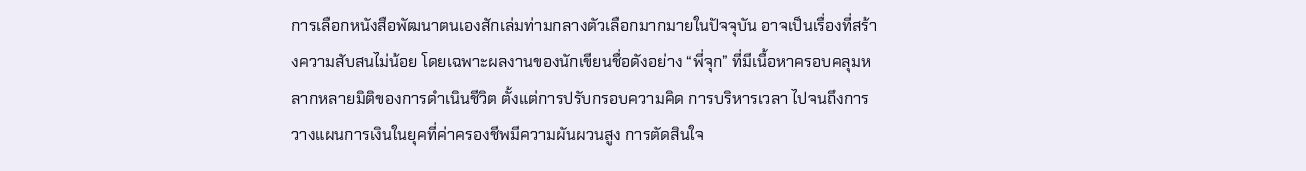การเลือกหนังสือพัฒนาตนเองสักเล่มท่ามกลางตัวเลือกมากมายในปัจจุบัน อาจเป็นเรื่องที่สร้างความสับสนไม่น้อย โดยเฉพาะผลงานของนักเขียนชื่อดังอย่าง “พี่จุก” ที่มีเนื้อหาครอบคลุมหลากหลายมิติของการดำเนินชีวิต ตั้งแต่การปรับกรอบความคิด การบริหารเวลา ไปจนถึงการวางแผนการเงินในยุคที่ค่าครองชีพมีความผันผวนสูง การตัดสินใจ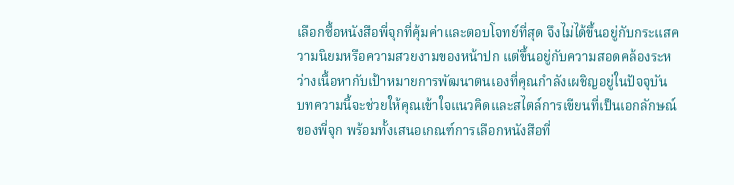เลือกซื้อหนังสือพี่จุกที่คุ้มค่าและตอบโจทย์ที่สุด จึงไม่ได้ขึ้นอยู่กับกระแสความนิยมหรือความสวยงามของหน้าปก แต่ขึ้นอยู่กับความสอดคล้องระหว่างเนื้อหากับเป้าหมายการพัฒนาตนเองที่คุณกำลังเผชิญอยู่ในปัจจุบัน
บทความนี้จะช่วยให้คุณเข้าใจแนวคิดและสไตล์การเขียนที่เป็นเอกลักษณ์ของพี่จุก พร้อมทั้งเสนอเกณฑ์การเลือกหนังสือที่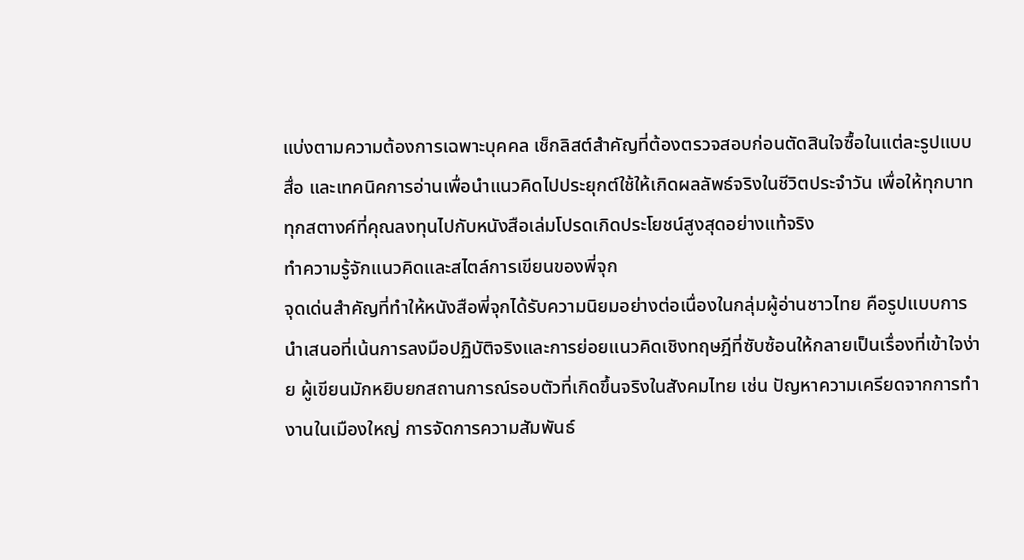แบ่งตามความต้องการเฉพาะบุคคล เช็กลิสต์สำคัญที่ต้องตรวจสอบก่อนตัดสินใจซื้อในแต่ละรูปแบบสื่อ และเทคนิคการอ่านเพื่อนำแนวคิดไปประยุกต์ใช้ให้เกิดผลลัพธ์จริงในชีวิตประจำวัน เพื่อให้ทุกบาททุกสตางค์ที่คุณลงทุนไปกับหนังสือเล่มโปรดเกิดประโยชน์สูงสุดอย่างแท้จริง
ทำความรู้จักแนวคิดและสไตล์การเขียนของพี่จุก
จุดเด่นสำคัญที่ทำให้หนังสือพี่จุกได้รับความนิยมอย่างต่อเนื่องในกลุ่มผู้อ่านชาวไทย คือรูปแบบการนำเสนอที่เน้นการลงมือปฏิบัติจริงและการย่อยแนวคิดเชิงทฤษฎีที่ซับซ้อนให้กลายเป็นเรื่องที่เข้าใจง่าย ผู้เขียนมักหยิบยกสถานการณ์รอบตัวที่เกิดขึ้นจริงในสังคมไทย เช่น ปัญหาความเครียดจากการทำงานในเมืองใหญ่ การจัดการความสัมพันธ์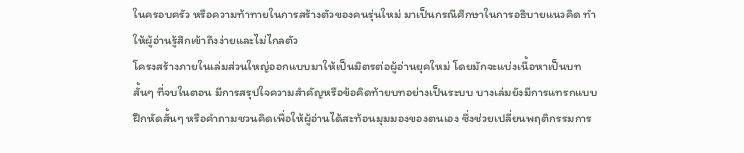ในครอบครัว หรือความท้าทายในการสร้างตัวของคนรุ่นใหม่ มาเป็นกรณีศึกษาในการอธิบายแนวคิด ทำให้ผู้อ่านรู้สึกเข้าถึงง่ายและไม่ไกลตัว
โครงสร้างภายในเล่มส่วนใหญ่ออกแบบมาให้เป็นมิตรต่อผู้อ่านยุคใหม่ โดยมักจะแบ่งเนื้อหาเป็นบทสั้นๆ ที่จบในตอน มีการสรุปใจความสำคัญหรือข้อคิดท้ายบทอย่างเป็นระบบ บางเล่มยังมีการแทรกแบบฝึกหัดสั้นๆ หรือคำถามชวนคิดเพื่อให้ผู้อ่านได้สะท้อนมุมมองของตนเอง ซึ่งช่วยเปลี่ยนพฤติกรรมการ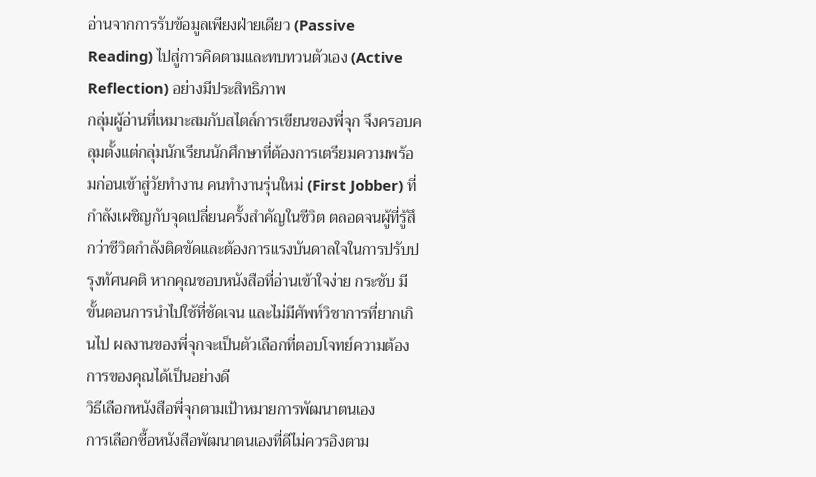อ่านจากการรับข้อมูลเพียงฝ่ายเดียว (Passive Reading) ไปสู่การคิดตามและทบทวนตัวเอง (Active Reflection) อย่างมีประสิทธิภาพ
กลุ่มผู้อ่านที่เหมาะสมกับสไตล์การเขียนของพี่จุก จึงครอบคลุมตั้งแต่กลุ่มนักเรียนนักศึกษาที่ต้องการเตรียมความพร้อมก่อนเข้าสู่วัยทำงาน คนทำงานรุ่นใหม่ (First Jobber) ที่กำลังเผชิญกับจุดเปลี่ยนครั้งสำคัญในชีวิต ตลอดจนผู้ที่รู้สึกว่าชีวิตกำลังติดขัดและต้องการแรงบันดาลใจในการปรับปรุงทัศนคติ หากคุณชอบหนังสือที่อ่านเข้าใจง่าย กระชับ มีขั้นตอนการนำไปใช้ที่ชัดเจน และไม่มีศัพท์วิชาการที่ยากเกินไป ผลงานของพี่จุกจะเป็นตัวเลือกที่ตอบโจทย์ความต้องการของคุณได้เป็นอย่างดี
วิธีเลือกหนังสือพี่จุกตามเป้าหมายการพัฒนาตนเอง
การเลือกซื้อหนังสือพัฒนาตนเองที่ดีไม่ควรอิงตาม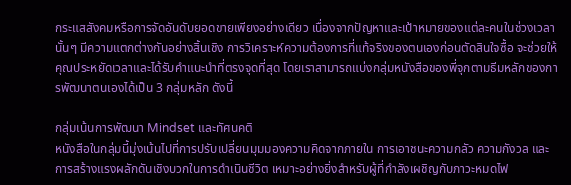กระแสสังคมหรือการจัดอันดับยอดขายเพียงอย่างเดียว เนื่องจากปัญหาและเป้าหมายของแต่ละคนในช่วงเวลานั้นๆ มีความแตกต่างกันอย่างสิ้นเชิง การวิเคราะห์ความต้องการที่แท้จริงของตนเองก่อนตัดสินใจซื้อ จะช่วยให้คุณประหยัดเวลาและได้รับคำแนะนำที่ตรงจุดที่สุด โดยเราสามารถแบ่งกลุ่มหนังสือของพี่จุกตามธีมหลักของการพัฒนาตนเองได้เป็น 3 กลุ่มหลัก ดังนี้

กลุ่มเน้นการพัฒนา Mindset และทัศนคติ
หนังสือในกลุ่มนี้มุ่งเน้นไปที่การปรับเปลี่ยนมุมมองความคิดจากภายใน การเอาชนะความกลัว ความกังวล และการสร้างแรงผลักดันเชิงบวกในการดำเนินชีวิต เหมาะอย่างยิ่งสำหรับผู้ที่กำลังเผชิญกับภาวะหมดไฟ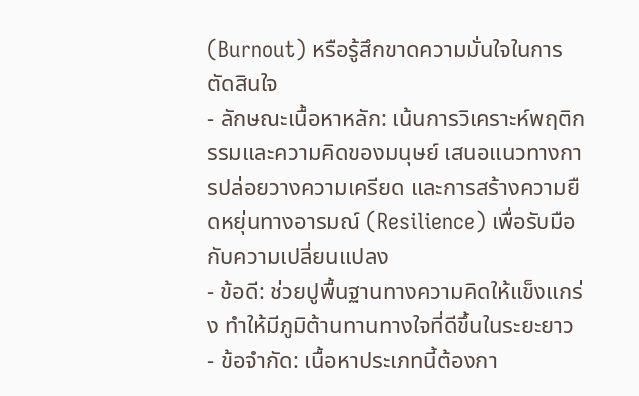(Burnout) หรือรู้สึกขาดความมั่นใจในการตัดสินใจ
- ลักษณะเนื้อหาหลัก: เน้นการวิเคราะห์พฤติกรรมและความคิดของมนุษย์ เสนอแนวทางการปล่อยวางความเครียด และการสร้างความยืดหยุ่นทางอารมณ์ (Resilience) เพื่อรับมือกับความเปลี่ยนแปลง
- ข้อดี: ช่วยปูพื้นฐานทางความคิดให้แข็งแกร่ง ทำให้มีภูมิต้านทานทางใจที่ดีขึ้นในระยะยาว
- ข้อจำกัด: เนื้อหาประเภทนี้ต้องกา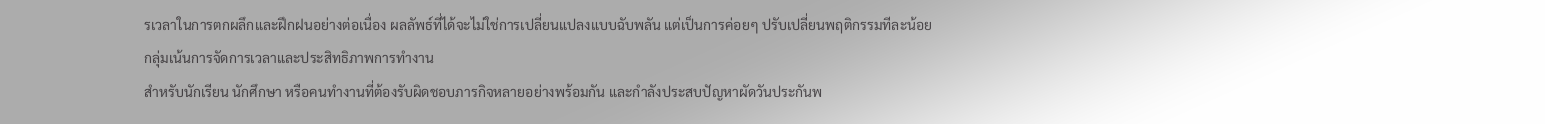รเวลาในการตกผลึกและฝึกฝนอย่างต่อเนื่อง ผลลัพธ์ที่ได้จะไม่ใช่การเปลี่ยนแปลงแบบฉับพลัน แต่เป็นการค่อยๆ ปรับเปลี่ยนพฤติกรรมทีละน้อย
กลุ่มเน้นการจัดการเวลาและประสิทธิภาพการทำงาน
สำหรับนักเรียน นักศึกษา หรือคนทำงานที่ต้องรับผิดชอบภารกิจหลายอย่างพร้อมกัน และกำลังประสบปัญหาผัดวันประกันพ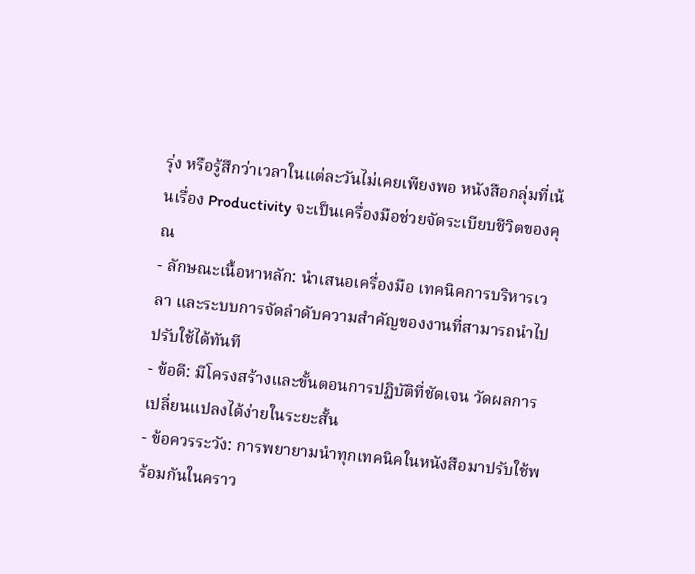รุ่ง หรือรู้สึกว่าเวลาในแต่ละวันไม่เคยเพียงพอ หนังสือกลุ่มที่เน้นเรื่อง Productivity จะเป็นเครื่องมือช่วยจัดระเบียบชีวิตของคุณ
- ลักษณะเนื้อหาหลัก: นำเสนอเครื่องมือ เทคนิคการบริหารเวลา และระบบการจัดลำดับความสำคัญของงานที่สามารถนำไปปรับใช้ได้ทันที
- ข้อดี: มีโครงสร้างและขั้นตอนการปฏิบัติที่ชัดเจน วัดผลการเปลี่ยนแปลงได้ง่ายในระยะสั้น
- ข้อควรระวัง: การพยายามนำทุกเทคนิคในหนังสือมาปรับใช้พร้อมกันในคราว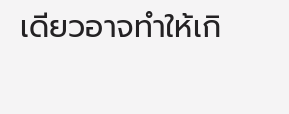เดียวอาจทำให้เกิ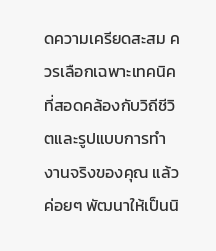ดความเครียดสะสม ควรเลือกเฉพาะเทคนิคที่สอดคล้องกับวิถีชีวิตและรูปแบบการทำงานจริงของคุณ แล้วค่อยๆ พัฒนาให้เป็นนิ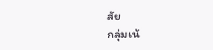สัย
กลุ่มเน้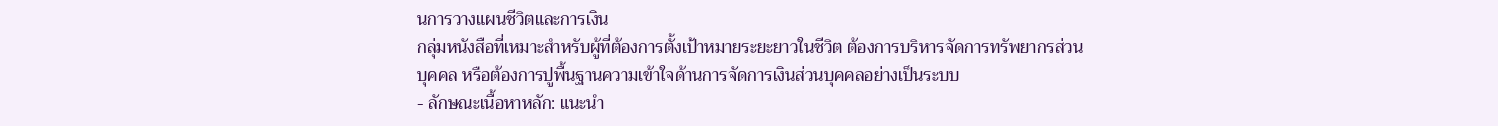นการวางแผนชีวิตและการเงิน
กลุ่มหนังสือที่เหมาะสำหรับผู้ที่ต้องการตั้งเป้าหมายระยะยาวในชีวิต ต้องการบริหารจัดการทรัพยากรส่วนบุคคล หรือต้องการปูพื้นฐานความเข้าใจด้านการจัดการเงินส่วนบุคคลอย่างเป็นระบบ
- ลักษณะเนื้อหาหลัก: แนะนำ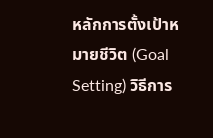หลักการตั้งเป้าหมายชีวิต (Goal Setting) วิธีการ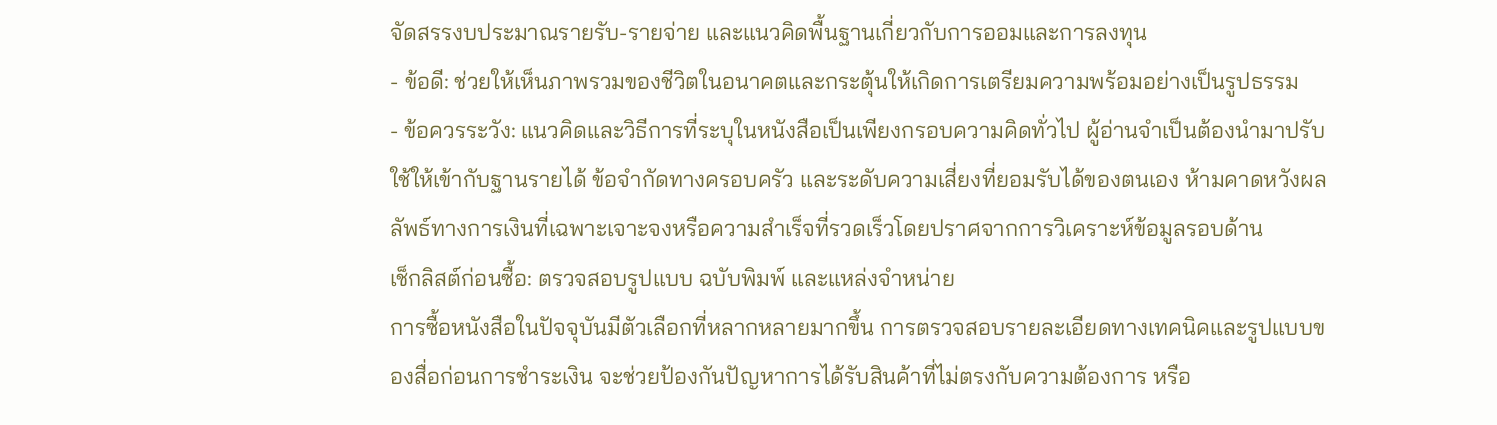จัดสรรงบประมาณรายรับ-รายจ่าย และแนวคิดพื้นฐานเกี่ยวกับการออมและการลงทุน
- ข้อดี: ช่วยให้เห็นภาพรวมของชีวิตในอนาคตและกระตุ้นให้เกิดการเตรียมความพร้อมอย่างเป็นรูปธรรม
- ข้อควรระวัง: แนวคิดและวิธีการที่ระบุในหนังสือเป็นเพียงกรอบความคิดทั่วไป ผู้อ่านจำเป็นต้องนำมาปรับใช้ให้เข้ากับฐานรายได้ ข้อจำกัดทางครอบครัว และระดับความเสี่ยงที่ยอมรับได้ของตนเอง ห้ามคาดหวังผลลัพธ์ทางการเงินที่เฉพาะเจาะจงหรือความสำเร็จที่รวดเร็วโดยปราศจากการวิเคราะห์ข้อมูลรอบด้าน
เช็กลิสต์ก่อนซื้อ: ตรวจสอบรูปแบบ ฉบับพิมพ์ และแหล่งจำหน่าย
การซื้อหนังสือในปัจจุบันมีตัวเลือกที่หลากหลายมากขึ้น การตรวจสอบรายละเอียดทางเทคนิคและรูปแบบของสื่อก่อนการชำระเงิน จะช่วยป้องกันปัญหาการได้รับสินค้าที่ไม่ตรงกับความต้องการ หรือ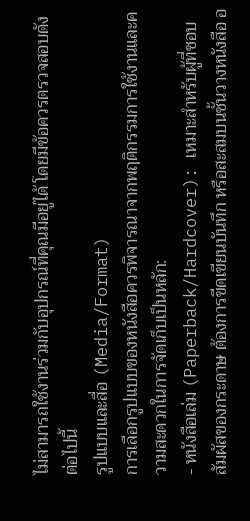ไม่สามารถใช้งานร่วมกับอุปกรณ์ที่คุณมีอยู่ได้ โดยมีข้อควรตรวจสอบดังต่อไปนี้
รูปแบบและสื่อ (Media/Format)
การเลือกรูปแบบของหนังสือควรพิจารณาจากพฤติกรรมการใช้งานและความสะดวกในการจัดเก็บเป็นหลัก:
- หนังสือเล่ม (Paperback/Hardcover): เหมาะสำหรับผู้ที่ชอบสัมผัสของกระดาษ ต้องการขีดเขียนบันทึก หรือสะสมบนชั้นวางหนังสือ อ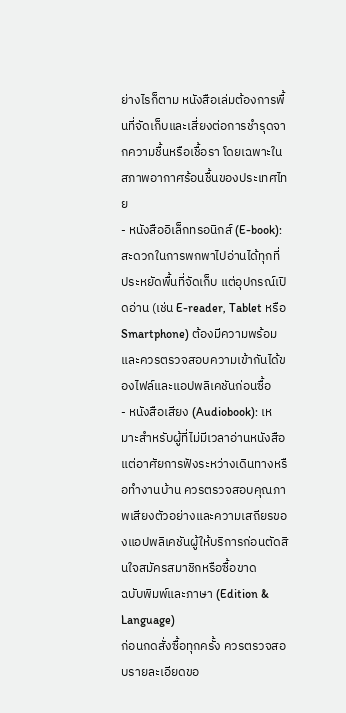ย่างไรก็ตาม หนังสือเล่มต้องการพื้นที่จัดเก็บและเสี่ยงต่อการชำรุดจากความชื้นหรือเชื้อรา โดยเฉพาะในสภาพอากาศร้อนชื้นของประเทศไทย
- หนังสืออิเล็กทรอนิกส์ (E-book): สะดวกในการพกพาไปอ่านได้ทุกที่ ประหยัดพื้นที่จัดเก็บ แต่อุปกรณ์เปิดอ่าน (เช่น E-reader, Tablet หรือ Smartphone) ต้องมีความพร้อม และควรตรวจสอบความเข้ากันได้ของไฟล์และแอปพลิเคชันก่อนซื้อ
- หนังสือเสียง (Audiobook): เหมาะสำหรับผู้ที่ไม่มีเวลาอ่านหนังสือ แต่อาศัยการฟังระหว่างเดินทางหรือทำงานบ้าน ควรตรวจสอบคุณภาพเสียงตัวอย่างและความเสถียรของแอปพลิเคชันผู้ให้บริการก่อนตัดสินใจสมัครสมาชิกหรือซื้อขาด
ฉบับพิมพ์และภาษา (Edition & Language)
ก่อนกดสั่งซื้อทุกครั้ง ควรตรวจสอบรายละเอียดขอ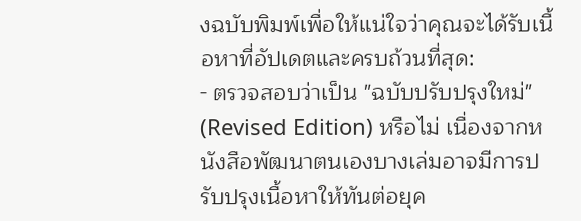งฉบับพิมพ์เพื่อให้แน่ใจว่าคุณจะได้รับเนื้อหาที่อัปเดตและครบถ้วนที่สุด:
- ตรวจสอบว่าเป็น "ฉบับปรับปรุงใหม่" (Revised Edition) หรือไม่ เนื่องจากหนังสือพัฒนาตนเองบางเล่มอาจมีการปรับปรุงเนื้อหาให้ทันต่อยุค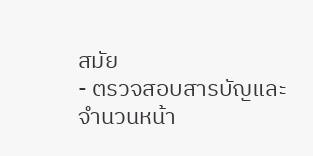สมัย
- ตรวจสอบสารบัญและจำนวนหน้า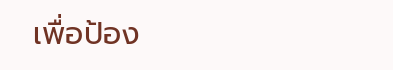เพื่อป้อง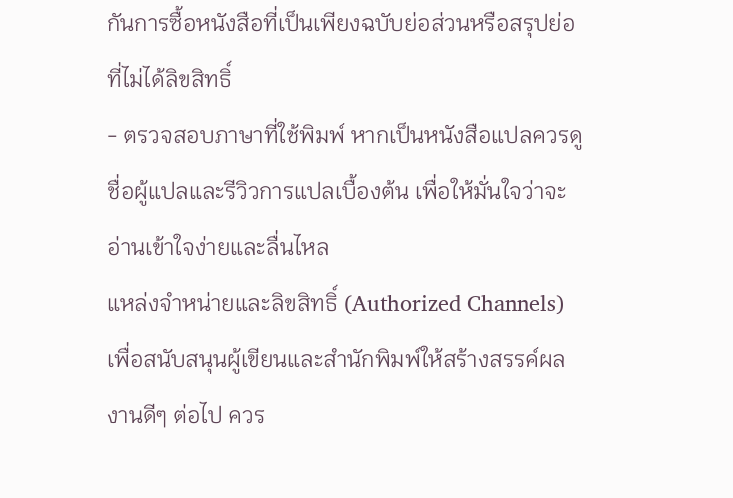กันการซื้อหนังสือที่เป็นเพียงฉบับย่อส่วนหรือสรุปย่อที่ไม่ได้ลิขสิทธิ์
- ตรวจสอบภาษาที่ใช้พิมพ์ หากเป็นหนังสือแปลควรดูชื่อผู้แปลและรีวิวการแปลเบื้องต้น เพื่อให้มั่นใจว่าจะอ่านเข้าใจง่ายและลื่นไหล
แหล่งจำหน่ายและลิขสิทธิ์ (Authorized Channels)
เพื่อสนับสนุนผู้เขียนและสำนักพิมพ์ให้สร้างสรรค์ผลงานดีๆ ต่อไป ควร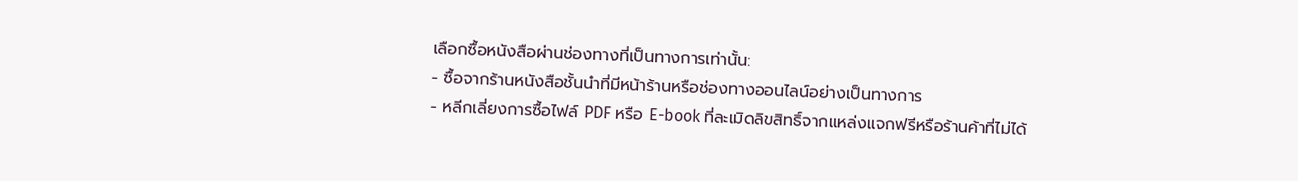เลือกซื้อหนังสือผ่านช่องทางที่เป็นทางการเท่านั้น:
- ซื้อจากร้านหนังสือชั้นนำที่มีหน้าร้านหรือช่องทางออนไลน์อย่างเป็นทางการ
- หลีกเลี่ยงการซื้อไฟล์ PDF หรือ E-book ที่ละเมิดลิขสิทธิ์จากแหล่งแจกฟรีหรือร้านค้าที่ไม่ได้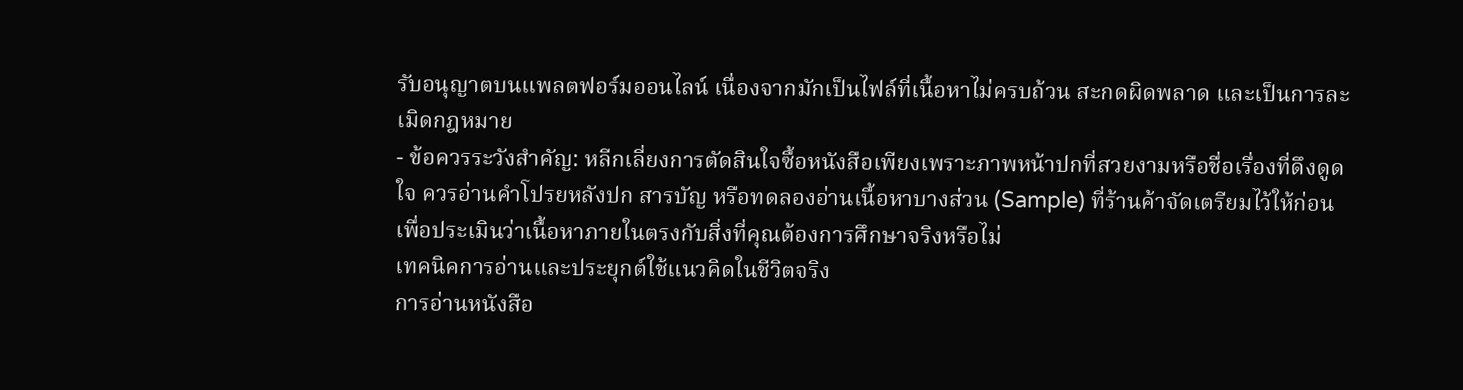รับอนุญาตบนแพลตฟอร์มออนไลน์ เนื่องจากมักเป็นไฟล์ที่เนื้อหาไม่ครบถ้วน สะกดผิดพลาด และเป็นการละเมิดกฎหมาย
- ข้อควรระวังสำคัญ: หลีกเลี่ยงการตัดสินใจซื้อหนังสือเพียงเพราะภาพหน้าปกที่สวยงามหรือชื่อเรื่องที่ดึงดูดใจ ควรอ่านคำโปรยหลังปก สารบัญ หรือทดลองอ่านเนื้อหาบางส่วน (Sample) ที่ร้านค้าจัดเตรียมไว้ให้ก่อน เพื่อประเมินว่าเนื้อหาภายในตรงกับสิ่งที่คุณต้องการศึกษาจริงหรือไม่
เทคนิคการอ่านและประยุกต์ใช้แนวคิดในชีวิตจริง
การอ่านหนังสือ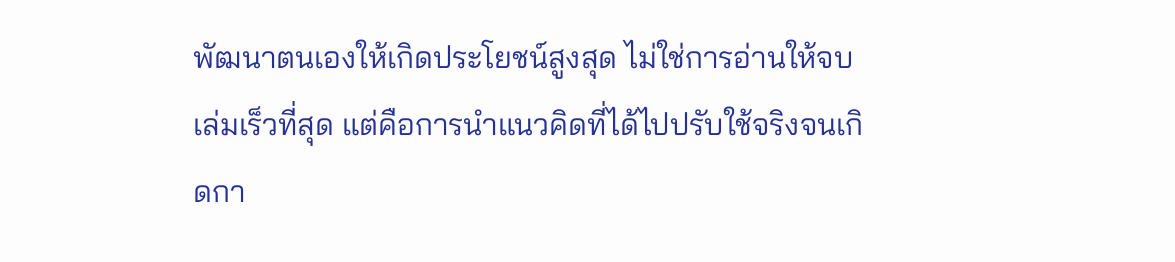พัฒนาตนเองให้เกิดประโยชน์สูงสุด ไม่ใช่การอ่านให้จบเล่มเร็วที่สุด แต่คือการนำแนวคิดที่ได้ไปปรับใช้จริงจนเกิดกา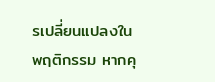รเปลี่ยนแปลงในพฤติกรรม หากคุ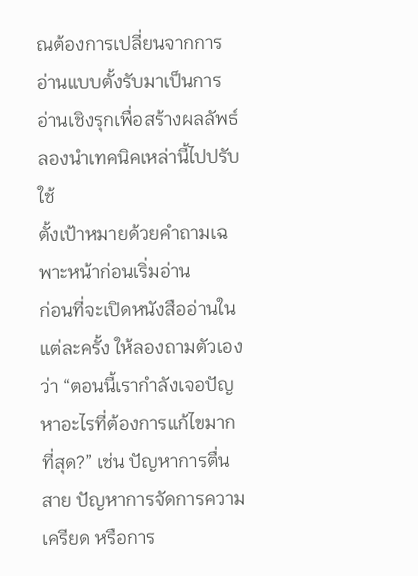ณต้องการเปลี่ยนจากการอ่านแบบตั้งรับมาเป็นการอ่านเชิงรุกเพื่อสร้างผลลัพธ์ ลองนำเทคนิคเหล่านี้ไปปรับใช้
ตั้งเป้าหมายด้วยคำถามเฉพาะหน้าก่อนเริ่มอ่าน
ก่อนที่จะเปิดหนังสืออ่านในแต่ละครั้ง ให้ลองถามตัวเองว่า “ตอนนี้เรากำลังเจอปัญหาอะไรที่ต้องการแก้ไขมากที่สุด?” เช่น ปัญหาการตื่นสาย ปัญหาการจัดการความเครียด หรือการ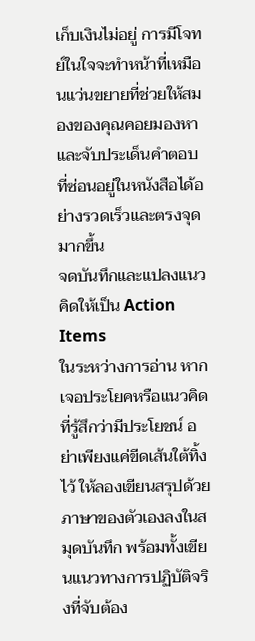เก็บเงินไม่อยู่ การมีโจทย์ในใจจะทำหน้าที่เหมือนแว่นขยายที่ช่วยให้สมองของคุณคอยมองหาและจับประเด็นคำตอบที่ซ่อนอยู่ในหนังสือได้อย่างรวดเร็วและตรงจุดมากขึ้น
จดบันทึกและแปลงแนวคิดให้เป็น Action Items
ในระหว่างการอ่าน หากเจอประโยคหรือแนวคิดที่รู้สึกว่ามีประโยชน์ อย่าเพียงแค่ขีดเส้นใต้ทิ้งไว้ ให้ลองเขียนสรุปด้วยภาษาของตัวเองลงในสมุดบันทึก พร้อมทั้งเขียนแนวทางการปฏิบัติจริงที่จับต้อง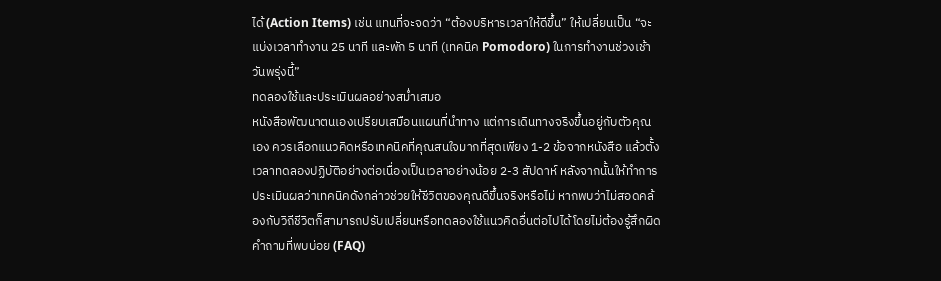ได้ (Action Items) เช่น แทนที่จะจดว่า “ต้องบริหารเวลาให้ดีขึ้น” ให้เปลี่ยนเป็น “จะแบ่งเวลาทำงาน 25 นาที และพัก 5 นาที (เทคนิค Pomodoro) ในการทำงานช่วงเช้าวันพรุ่งนี้”
ทดลองใช้และประเมินผลอย่างสม่ำเสมอ
หนังสือพัฒนาตนเองเปรียบเสมือนแผนที่นำทาง แต่การเดินทางจริงขึ้นอยู่กับตัวคุณเอง ควรเลือกแนวคิดหรือเทคนิคที่คุณสนใจมากที่สุดเพียง 1-2 ข้อจากหนังสือ แล้วตั้งเวลาทดลองปฏิบัติอย่างต่อเนื่องเป็นเวลาอย่างน้อย 2-3 สัปดาห์ หลังจากนั้นให้ทำการประเมินผลว่าเทคนิคดังกล่าวช่วยให้ชีวิตของคุณดีขึ้นจริงหรือไม่ หากพบว่าไม่สอดคล้องกับวิถีชีวิตก็สามารถปรับเปลี่ยนหรือทดลองใช้แนวคิดอื่นต่อไปได้โดยไม่ต้องรู้สึกผิด
คำถามที่พบบ่อย (FAQ)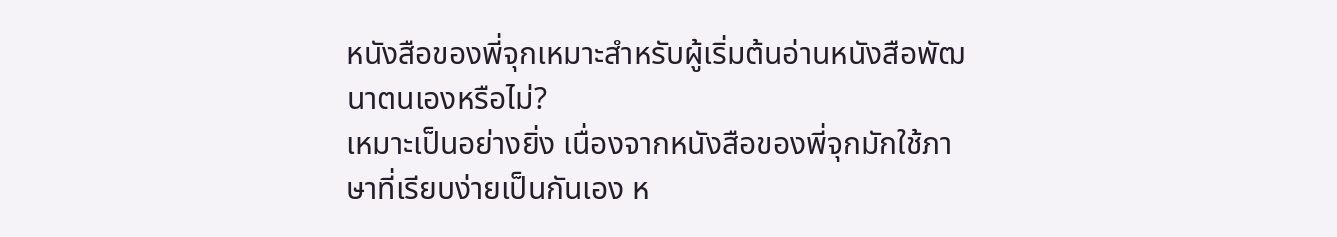หนังสือของพี่จุกเหมาะสำหรับผู้เริ่มต้นอ่านหนังสือพัฒนาตนเองหรือไม่?
เหมาะเป็นอย่างยิ่ง เนื่องจากหนังสือของพี่จุกมักใช้ภาษาที่เรียบง่ายเป็นกันเอง ห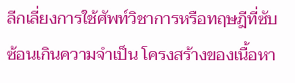ลีกเลี่ยงการใช้ศัพท์วิชาการหรือทฤษฎีที่ซับซ้อนเกินความจำเป็น โครงสร้างของเนื้อหา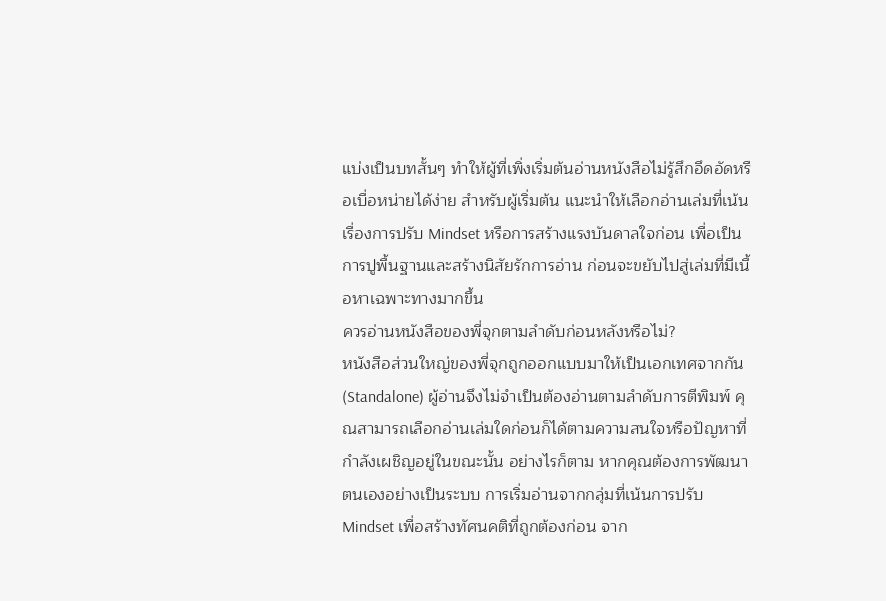แบ่งเป็นบทสั้นๆ ทำให้ผู้ที่เพิ่งเริ่มต้นอ่านหนังสือไม่รู้สึกอึดอัดหรือเบื่อหน่ายได้ง่าย สำหรับผู้เริ่มต้น แนะนำให้เลือกอ่านเล่มที่เน้นเรื่องการปรับ Mindset หรือการสร้างแรงบันดาลใจก่อน เพื่อเป็นการปูพื้นฐานและสร้างนิสัยรักการอ่าน ก่อนจะขยับไปสู่เล่มที่มีเนื้อหาเฉพาะทางมากขึ้น
ควรอ่านหนังสือของพี่จุกตามลำดับก่อนหลังหรือไม่?
หนังสือส่วนใหญ่ของพี่จุกถูกออกแบบมาให้เป็นเอกเทศจากกัน (Standalone) ผู้อ่านจึงไม่จำเป็นต้องอ่านตามลำดับการตีพิมพ์ คุณสามารถเลือกอ่านเล่มใดก่อนก็ได้ตามความสนใจหรือปัญหาที่กำลังเผชิญอยู่ในขณะนั้น อย่างไรก็ตาม หากคุณต้องการพัฒนาตนเองอย่างเป็นระบบ การเริ่มอ่านจากกลุ่มที่เน้นการปรับ Mindset เพื่อสร้างทัศนคติที่ถูกต้องก่อน จาก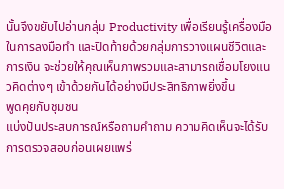นั้นจึงขยับไปอ่านกลุ่ม Productivity เพื่อเรียนรู้เครื่องมือในการลงมือทำ และปิดท้ายด้วยกลุ่มการวางแผนชีวิตและการเงิน จะช่วยให้คุณเห็นภาพรวมและสามารถเชื่อมโยงแนวคิดต่างๆ เข้าด้วยกันได้อย่างมีประสิทธิภาพยิ่งขึ้น
พูดคุยกับชุมชน
แบ่งปันประสบการณ์หรือถามคำถาม ความคิดเห็นจะได้รับการตรวจสอบก่อนเผยแพร่